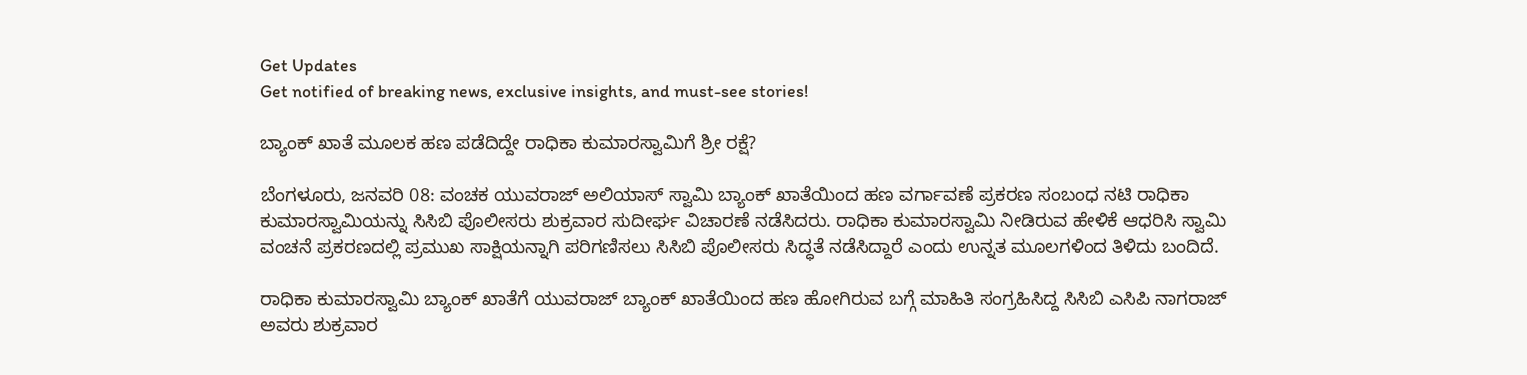Get Updates
Get notified of breaking news, exclusive insights, and must-see stories!

ಬ್ಯಾಂಕ್ ಖಾತೆ ಮೂಲಕ ಹಣ ಪಡೆದಿದ್ದೇ ರಾಧಿಕಾ ಕುಮಾರಸ್ವಾಮಿಗೆ ಶ್ರೀ ರಕ್ಷೆ?

ಬೆಂಗಳೂರು, ಜನವರಿ 08: ವಂಚಕ ಯುವರಾಜ್ ಅಲಿಯಾಸ್ ಸ್ವಾಮಿ ಬ್ಯಾಂಕ್ ಖಾತೆಯಿಂದ ಹಣ ವರ್ಗಾವಣೆ ಪ್ರಕರಣ ಸಂಬಂಧ ನಟಿ ರಾಧಿಕಾ ಕುಮಾರಸ್ವಾಮಿಯನ್ನು ಸಿಸಿಬಿ ಪೊಲೀಸರು ಶುಕ್ರವಾರ ಸುದೀರ್ಘ ವಿಚಾರಣೆ ನಡೆಸಿದರು. ರಾಧಿಕಾ ಕುಮಾರಸ್ವಾಮಿ ನೀಡಿರುವ ಹೇಳಿಕೆ ಆಧರಿಸಿ ಸ್ವಾಮಿ ವಂಚನೆ ಪ್ರಕರಣದಲ್ಲಿ ಪ್ರಮುಖ ಸಾಕ್ಷಿಯನ್ನಾಗಿ ಪರಿಗಣಿಸಲು ಸಿಸಿಬಿ ಪೊಲೀಸರು ಸಿದ್ಧತೆ ನಡೆಸಿದ್ದಾರೆ ಎಂದು ಉನ್ನತ ಮೂಲಗಳಿಂದ ತಿಳಿದು ಬಂದಿದೆ.

ರಾಧಿಕಾ ಕುಮಾರಸ್ವಾಮಿ ಬ್ಯಾಂಕ್ ಖಾತೆಗೆ ಯುವರಾಜ್ ಬ್ಯಾಂಕ್ ಖಾತೆಯಿಂದ ಹಣ ಹೋಗಿರುವ ಬಗ್ಗೆ ಮಾಹಿತಿ ಸಂಗ್ರಹಿಸಿದ್ದ ಸಿಸಿಬಿ ಎಸಿಪಿ ನಾಗರಾಜ್ ಅವರು ಶುಕ್ರವಾರ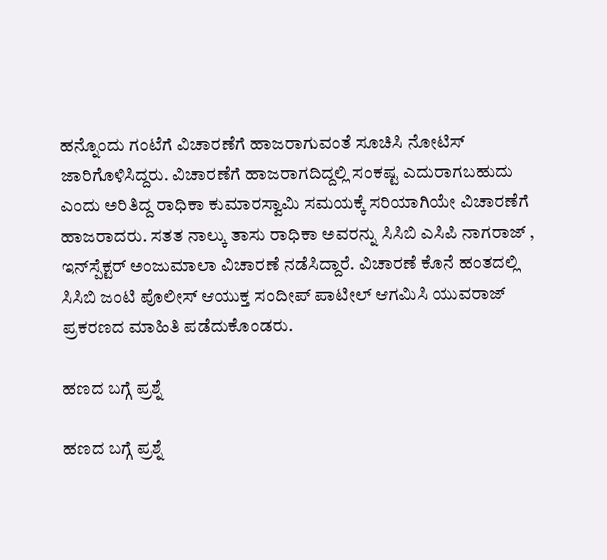ಹನ್ನೊಂದು ಗಂಟೆಗೆ ವಿಚಾರಣೆಗೆ ಹಾಜರಾಗುವಂತೆ ಸೂಚಿಸಿ ನೋಟಿಸ್ ಜಾರಿಗೊಳಿಸಿದ್ದರು. ವಿಚಾರಣೆಗೆ ಹಾಜರಾಗದಿದ್ದಲ್ಲಿ ಸಂಕಷ್ಟ ಎದುರಾಗಬಹುದು ಎಂದು ಅರಿತಿದ್ದ ರಾಧಿಕಾ ಕುಮಾರಸ್ವಾಮಿ ಸಮಯಕ್ಕೆ ಸರಿಯಾಗಿಯೇ ವಿಚಾರಣೆಗೆ ಹಾಜರಾದರು. ಸತತ ನಾಲ್ಕು ತಾಸು ರಾಧಿಕಾ ಅವರನ್ನು ಸಿಸಿಬಿ ಎಸಿಪಿ ನಾಗರಾಜ್ , ಇನ್‌ಸ್ಪೆಕ್ಟರ್ ಅಂಜುಮಾಲಾ ವಿಚಾರಣೆ ನಡೆಸಿದ್ದಾರೆ. ವಿಚಾರಣೆ ಕೊನೆ ಹಂತದಲ್ಲಿ ಸಿಸಿಬಿ ಜಂಟಿ ಪೊಲೀಸ್ ಆಯುಕ್ತ ಸಂದೀಪ್ ಪಾಟೀಲ್ ಆಗಮಿಸಿ ಯುವರಾಜ್ ಪ್ರಕರಣದ ಮಾಹಿತಿ ಪಡೆದುಕೊಂಡರು.

ಹಣದ ಬಗ್ಗೆ ಪ್ರಶ್ನೆ

ಹಣದ ಬಗ್ಗೆ ಪ್ರಶ್ನೆ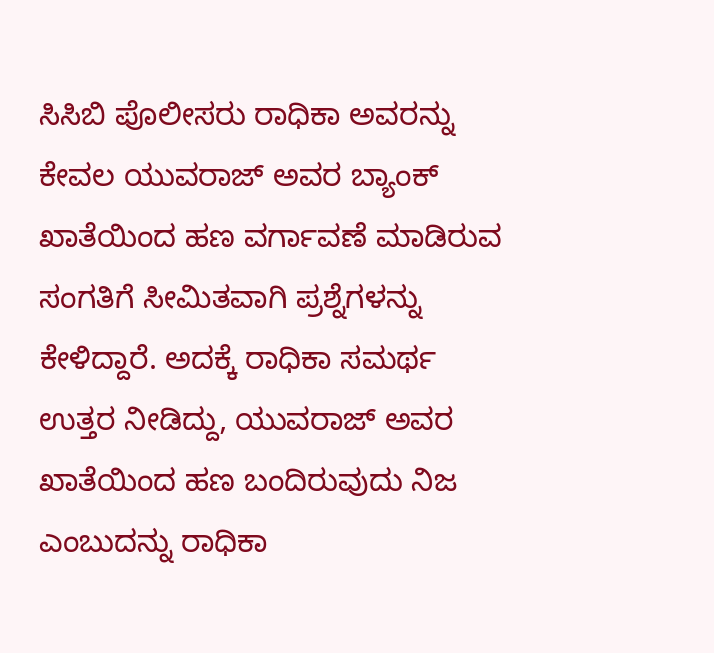ಸಿಸಿಬಿ ಪೊಲೀಸರು ರಾಧಿಕಾ ಅವರನ್ನು ಕೇವಲ ಯುವರಾಜ್ ಅವರ ಬ್ಯಾಂಕ್ ಖಾತೆಯಿಂದ ಹಣ ವರ್ಗಾವಣೆ ಮಾಡಿರುವ ಸಂಗತಿಗೆ ಸೀಮಿತವಾಗಿ ಪ್ರಶ್ನೆಗಳನ್ನು ಕೇಳಿದ್ದಾರೆ. ಅದಕ್ಕೆ ರಾಧಿಕಾ ಸಮರ್ಥ ಉತ್ತರ ನೀಡಿದ್ದು, ಯುವರಾಜ್ ಅವರ ಖಾತೆಯಿಂದ ಹಣ ಬಂದಿರುವುದು ನಿಜ ಎಂಬುದನ್ನು ರಾಧಿಕಾ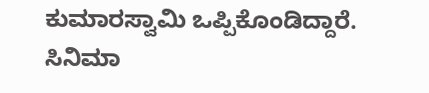ಕುಮಾರಸ್ವಾಮಿ ಒಪ್ಪಿಕೊಂಡಿದ್ದಾರೆ. ಸಿನಿಮಾ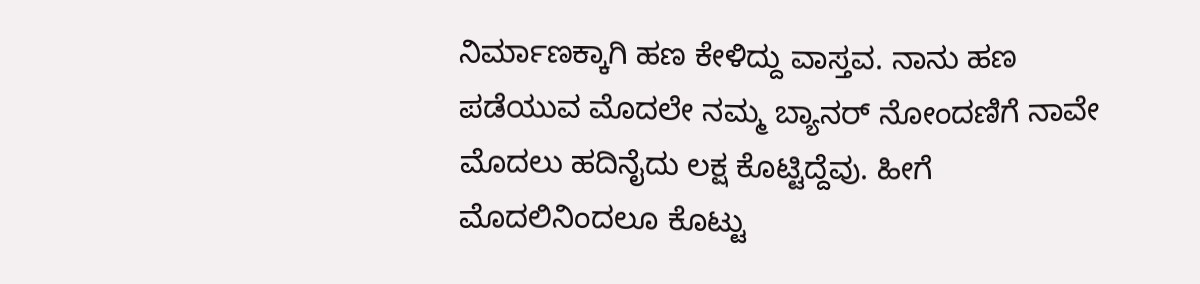ನಿರ್ಮಾಣಕ್ಕಾಗಿ ಹಣ ಕೇಳಿದ್ದು ವಾಸ್ತವ. ನಾನು ಹಣ ಪಡೆಯುವ ಮೊದಲೇ ನಮ್ಮ ಬ್ಯಾನರ್ ನೋಂದಣಿಗೆ ನಾವೇ ಮೊದಲು ಹದಿನೈದು ಲಕ್ಷ ಕೊಟ್ಟಿದ್ದೆವು. ಹೀಗೆ ಮೊದಲಿನಿಂದಲೂ ಕೊಟ್ಟು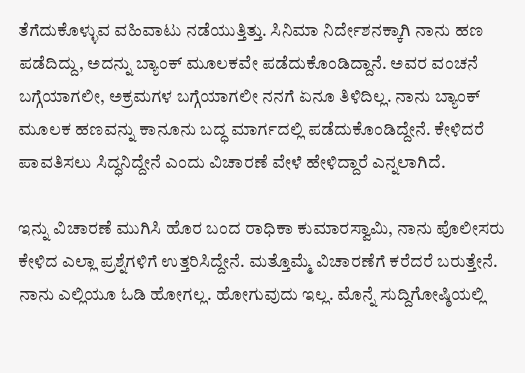ತೆಗೆದುಕೊಳ್ಳುವ ವಹಿವಾಟು ನಡೆಯುತ್ತಿತ್ತು. ಸಿನಿಮಾ ನಿರ್ದೇಶನಕ್ಕಾಗಿ ನಾನು ಹಣ ಪಡೆದಿದ್ದು, ಅದನ್ನು ಬ್ಯಾಂಕ್ ಮೂಲಕವೇ ಪಡೆದುಕೊಂಡಿದ್ದಾನೆ. ಅವರ ವಂಚನೆ ಬಗ್ಗೆಯಾಗಲೀ, ಅಕ್ರಮಗಳ ಬಗ್ಗೆಯಾಗಲೀ ನನಗೆ ಏನೂ ತಿಳಿದಿಲ್ಲ. ನಾನು ಬ್ಯಾಂಕ್ ಮೂಲಕ ಹಣವನ್ನು ಕಾನೂನು ಬದ್ಧ ಮಾರ್ಗದಲ್ಲಿ ಪಡೆದುಕೊಂಡಿದ್ದೇನೆ. ಕೇಳಿದರೆ ಪಾವತಿಸಲು ಸಿದ್ಧನಿದ್ದೇನೆ ಎಂದು ವಿಚಾರಣೆ ವೇಳೆ ಹೇಳಿದ್ದಾರೆ ಎನ್ನಲಾಗಿದೆ.

ಇನ್ನು ವಿಚಾರಣೆ ಮುಗಿಸಿ ಹೊರ ಬಂದ ರಾಧಿಕಾ ಕುಮಾರಸ್ವಾಮಿ, ನಾನು ಪೊಲೀಸರು ಕೇಳಿದ ಎಲ್ಲಾ ಪ್ರಶ್ನೆಗಳಿಗೆ ಉತ್ತರಿಸಿದ್ದೇನೆ. ಮತ್ತೊಮ್ಮೆ ವಿಚಾರಣೆಗೆ ಕರೆದರೆ ಬರುತ್ತೇನೆ. ನಾನು ಎಲ್ಲಿಯೂ ಓಡಿ ಹೋಗಲ್ಲ. ಹೋಗುವುದು ಇಲ್ಲ. ಮೊನ್ನೆ ಸುದ್ದಿಗೋಷ್ಠಿಯಲ್ಲಿ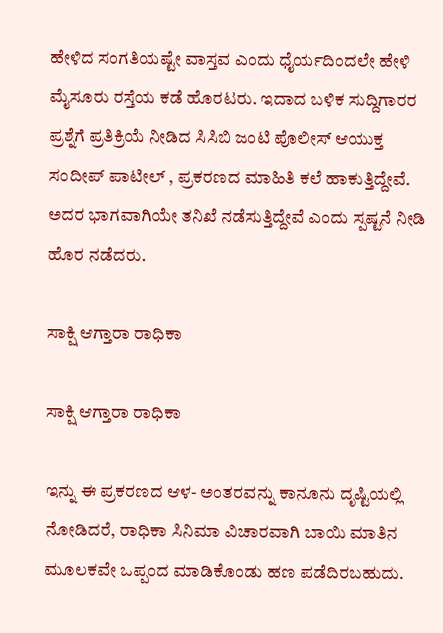ಹೇಳಿದ ಸಂಗತಿಯಷ್ಟೇ ವಾಸ್ತವ ಎಂದು ಧೈರ್ಯದಿಂದಲೇ ಹೇಳಿ ಮೈಸೂರು ರಸ್ತೆಯ ಕಡೆ ಹೊರಟರು. ಇದಾದ ಬಳಿಕ ಸುದ್ದಿಗಾರರ ಪ್ರಶ್ನೆಗೆ ಪ್ರತಿಕ್ರಿಯೆ ನೀಡಿದ ಸಿಸಿಬಿ ಜಂಟಿ ಪೊಲೀಸ್ ಆಯುಕ್ತ ಸಂದೀಪ್ ಪಾಟೀಲ್ , ಪ್ರಕರಣದ ಮಾಹಿತಿ ಕಲೆ ಹಾಕುತ್ತಿದ್ದೇವೆ. ಅದರ ಭಾಗವಾಗಿಯೇ ತನಿಖೆ ನಡೆಸುತ್ತಿದ್ದೇವೆ ಎಂದು ಸ್ಪಷ್ಟನೆ ನೀಡಿ ಹೊರ ನಡೆದರು.

ಸಾಕ್ಷಿ ಆಗ್ತಾರಾ ರಾಧಿಕಾ

ಸಾಕ್ಷಿ ಆಗ್ತಾರಾ ರಾಧಿಕಾ

ಇನ್ನು ಈ ಪ್ರಕರಣದ ಆಳ- ಅಂತರವನ್ನು ಕಾನೂನು ದೃಷ್ಟಿಯಲ್ಲಿ ನೋಡಿದರೆ, ರಾಧಿಕಾ ಸಿನಿಮಾ ವಿಚಾರವಾಗಿ ಬಾಯಿ ಮಾತಿನ ಮೂಲಕವೇ ಒಪ್ಪಂದ ಮಾಡಿಕೊಂಡು ಹಣ ಪಡೆದಿರಬಹುದು.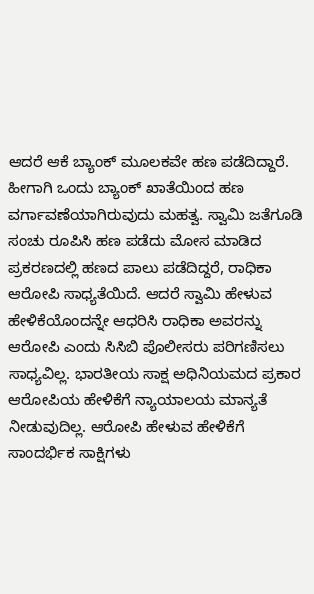ಆದರೆ ಆಕೆ ಬ್ಯಾಂಕ್ ಮೂಲಕವೇ ಹಣ ಪಡೆದಿದ್ದಾರೆ. ಹೀಗಾಗಿ ಒಂದು ಬ್ಯಾಂಕ್ ಖಾತೆಯಿಂದ ಹಣ ವರ್ಗಾವಣೆಯಾಗಿರುವುದು ಮಹತ್ವ. ಸ್ವಾಮಿ ಜತೆಗೂಡಿ ಸಂಚು ರೂಪಿಸಿ ಹಣ ಪಡೆದು ಮೋಸ ಮಾಡಿದ ಪ್ರಕರಣದಲ್ಲಿ ಹಣದ ಪಾಲು ಪಡೆದಿದ್ದರೆ, ರಾಧಿಕಾ ಆರೋಪಿ ಸಾಧ್ಯತೆಯಿದೆ. ಆದರೆ ಸ್ವಾಮಿ ಹೇಳುವ ಹೇಳಿಕೆಯೊಂದನ್ನೇ ಆಧರಿಸಿ ರಾಧಿಕಾ ಅವರನ್ನು ಆರೋಪಿ ಎಂದು ಸಿಸಿಬಿ ಪೊಲೀಸರು ಪರಿಗಣಿಸಲು ಸಾಧ್ಯವಿಲ್ಲ. ಭಾರತೀಯ ಸಾಕ್ಷ ಅಧಿನಿಯಮದ ಪ್ರಕಾರ ಆರೋಪಿಯ ಹೇಳಿಕೆಗೆ ನ್ಯಾಯಾಲಯ ಮಾನ್ಯತೆ ನೀಡುವುದಿಲ್ಲ. ಆರೋಪಿ ಹೇಳುವ ಹೇಳಿಕೆಗೆ ಸಾಂದರ್ಭಿಕ ಸಾಕ್ಷಿಗಳು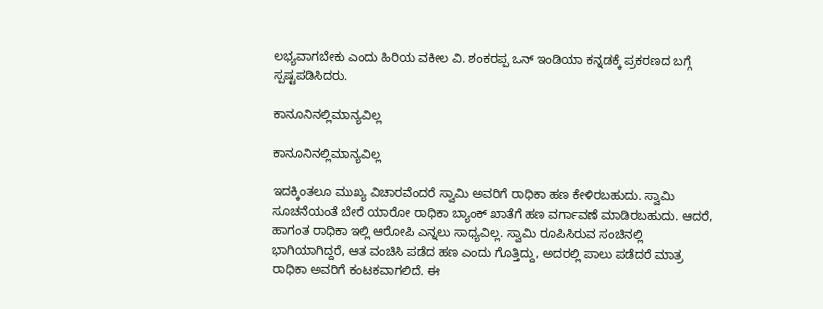ಲಭ್ಯವಾಗಬೇಕು ಎಂದು ಹಿರಿಯ ವಕೀಲ ವಿ. ಶಂಕರಪ್ಪ ಒನ್ ಇಂಡಿಯಾ ಕನ್ನಡಕ್ಕೆ ಪ್ರಕರಣದ ಬಗ್ಗೆ ಸ್ಪಷ್ಟಪಡಿಸಿದರು.

ಕಾನೂನಿನಲ್ಲಿಮಾನ್ಯವಿಲ್ಲ

ಕಾನೂನಿನಲ್ಲಿಮಾನ್ಯವಿಲ್ಲ

ಇದಕ್ಕಿಂತಲೂ ಮುಖ್ಯ ವಿಚಾರವೆಂದರೆ ಸ್ವಾಮಿ ಅವರಿಗೆ ರಾಧಿಕಾ ಹಣ ಕೇಳಿರಬಹುದು. ಸ್ವಾಮಿ ಸೂಚನೆಯಂತೆ ಬೇರೆ ಯಾರೋ ರಾಧಿಕಾ ಬ್ಯಾಂಕ್ ಖಾತೆಗೆ ಹಣ ವರ್ಗಾವಣೆ ಮಾಡಿರಬಹುದು. ಆದರೆ, ಹಾಗಂತ ರಾಧಿಕಾ ಇಲ್ಲಿ ಆರೋಪಿ ಎನ್ನಲು ಸಾಧ್ಯವಿಲ್ಲ. ಸ್ವಾಮಿ ರೂಪಿಸಿರುವ ಸಂಚಿನಲ್ಲಿ ಭಾಗಿಯಾಗಿದ್ದರೆ, ಆತ ವಂಚಿಸಿ ಪಡೆದ ಹಣ ಎಂದು ಗೊತ್ತಿದ್ದು, ಅದರಲ್ಲಿ ಪಾಲು ಪಡೆದರೆ ಮಾತ್ರ ರಾಧಿಕಾ ಅವರಿಗೆ ಕಂಟಕವಾಗಲಿದೆ. ಈ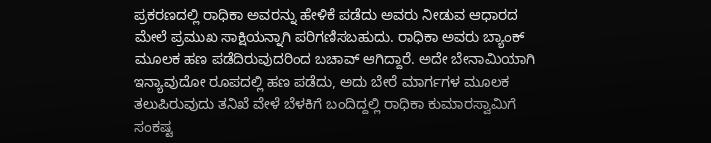ಪ್ರಕರಣದಲ್ಲಿ ರಾಧಿಕಾ ಅವರನ್ನು ಹೇಳಿಕೆ ಪಡೆದು ಅವರು ನೀಡುವ ಆಧಾರದ ಮೇಲೆ ಪ್ರಮುಖ ಸಾಕ್ಷಿಯನ್ನಾಗಿ ಪರಿಗಣಿಸಬಹುದು. ರಾಧಿಕಾ ಅವರು ಬ್ಯಾಂಕ್ ಮೂಲಕ ಹಣ ಪಡೆದಿರುವುದರಿಂದ ಬಚಾವ್ ಆಗಿದ್ದಾರೆ. ಅದೇ ಬೇನಾಮಿಯಾಗಿ ಇನ್ಯಾವುದೋ ರೂಪದಲ್ಲಿ ಹಣ ಪಡೆದು, ಅದು ಬೇರೆ ಮಾರ್ಗಗಳ ಮೂಲಕ ತಲುಪಿರುವುದು ತನಿಖೆ ವೇಳೆ ಬೆಳಕಿಗೆ ಬಂದಿದ್ದಲ್ಲಿ ರಾಧಿಕಾ ಕುಮಾರಸ್ವಾಮಿಗೆ ಸಂಕಷ್ಟ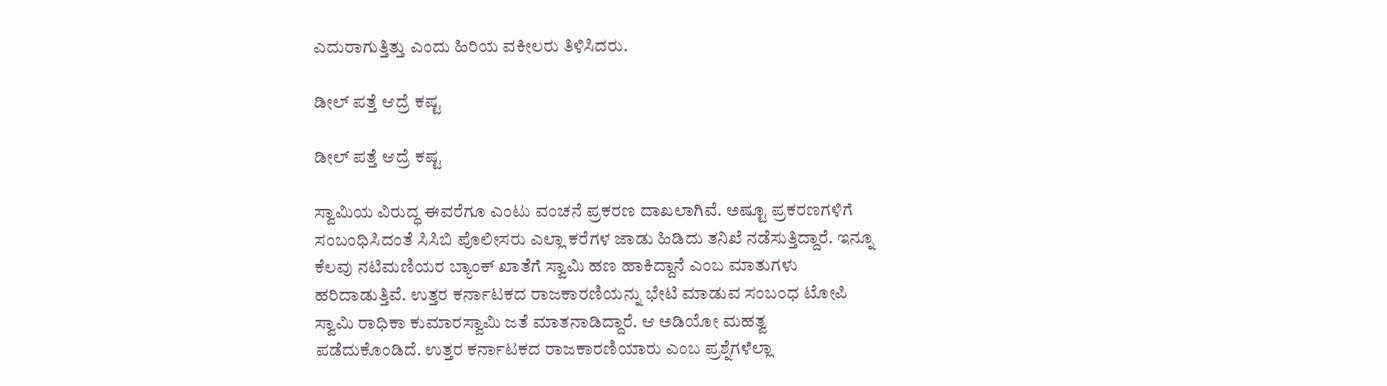ಎದುರಾಗುತ್ತಿತ್ತು ಎಂದು ಹಿರಿಯ ವಕೀಲರು ತಿಳಿಸಿದರು.

ಡೀಲ್ ಪತ್ತೆ ಆದ್ರೆ ಕಷ್ಟ

ಡೀಲ್ ಪತ್ತೆ ಆದ್ರೆ ಕಷ್ಟ

ಸ್ವಾಮಿಯ ವಿರುದ್ಧ ಈವರೆಗೂ ಎಂಟು ವಂಚನೆ ಪ್ರಕರಣ ದಾಖಲಾಗಿವೆ. ಅಷ್ಟೂ ಪ್ರಕರಣಗಳಿಗೆ ಸಂಬಂಧಿಸಿದಂತೆ ಸಿಸಿಬಿ ಪೊಲೀಸರು ಎಲ್ಲಾ ಕರೆಗಳ ಜಾಡು ಹಿಡಿದು ತನಿಖೆ ನಡೆಸುತ್ತಿದ್ದಾರೆ. ಇನ್ನೂ ಕೆಲವು ನಟಿಮಣಿಯರ ಬ್ಯಾಂಕ್ ಖಾತೆಗೆ ಸ್ವಾಮಿ ಹಣ ಹಾಕಿದ್ದಾನೆ ಎಂಬ ಮಾತುಗಳು ಹರಿದಾಡುತ್ತಿವೆ. ಉತ್ತರ ಕರ್ನಾಟಕದ ರಾಜಕಾರಣಿಯನ್ನು ಭೇಟಿ ಮಾಡುವ ಸಂಬಂಧ ಟೋಪಿ ಸ್ವಾಮಿ ರಾಧಿಕಾ ಕುಮಾರಸ್ವಾಮಿ ಜತೆ ಮಾತನಾಡಿದ್ದಾರೆ. ಆ ಅಡಿಯೋ ಮಹತ್ವ ಪಡೆದುಕೊಂಡಿದೆ. ಉತ್ತರ ಕರ್ನಾಟಕದ ರಾಜಕಾರಣಿಯಾರು ಎಂಬ ಪ್ರಶ್ನೆಗಳೆಲ್ಲಾ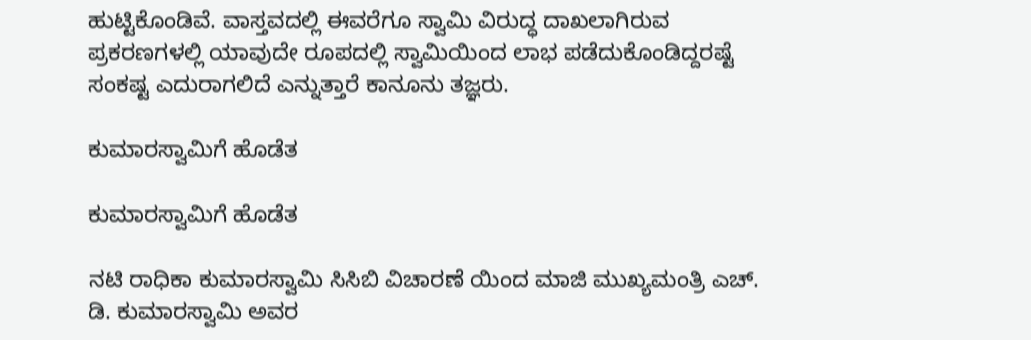ಹುಟ್ಟಿಕೊಂಡಿವೆ. ವಾಸ್ತವದಲ್ಲಿ ಈವರೆಗೂ ಸ್ವಾಮಿ ವಿರುದ್ಧ ದಾಖಲಾಗಿರುವ ಪ್ರಕರಣಗಳಲ್ಲಿ ಯಾವುದೇ ರೂಪದಲ್ಲಿ ಸ್ವಾಮಿಯಿಂದ ಲಾಭ ಪಡೆದುಕೊಂಡಿದ್ದರಷ್ಟೆ ಸಂಕಷ್ಟ ಎದುರಾಗಲಿದೆ ಎನ್ನುತ್ತಾರೆ ಕಾನೂನು ತಜ್ಞರು.

ಕುಮಾರಸ್ವಾಮಿಗೆ ಹೊಡೆತ

ಕುಮಾರಸ್ವಾಮಿಗೆ ಹೊಡೆತ

ನಟಿ ರಾಧಿಕಾ ಕುಮಾರಸ್ವಾಮಿ ಸಿಸಿಬಿ ವಿಚಾರಣೆ ಯಿಂದ ಮಾಜಿ ಮುಖ್ಯಮಂತ್ರಿ ಎಚ್‌. ಡಿ. ಕುಮಾರಸ್ವಾಮಿ ಅವರ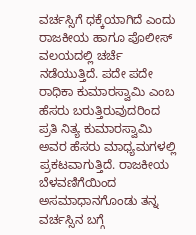ವರ್ಚಸ್ಸಿಗೆ ಧಕ್ಕೆಯಾಗಿದೆ ಎಂದು ರಾಜಕೀಯ ಹಾಗೂ ಪೊಲೀಸ್ ವಲಯದಲ್ಲಿ ಚರ್ಚೆ ನಡೆಯುತ್ತಿದೆ. ಪದೇ ಪದೇ ರಾಧಿಕಾ ಕುಮಾರಸ್ವಾಮಿ ಎಂಬ ಹೆಸರು ಬರುತ್ತಿರುವುದರಿಂದ ಪ್ರತಿ ನಿತ್ಯ ಕುಮಾರಸ್ವಾಮಿ ಅವರ ಹೆಸರು ಮಾಧ್ಯಮಗಳಲ್ಲಿ ಪ್ರಕಟವಾಗುತ್ತಿದೆ. ರಾಜಕೀಯ ಬೆಳವಣಿಗೆಯಿಂದ ಅಸಮಾಧಾನಗೊಂಡು ತನ್ನ ವರ್ಚಸ್ಸಿನ ಬಗ್ಗೆ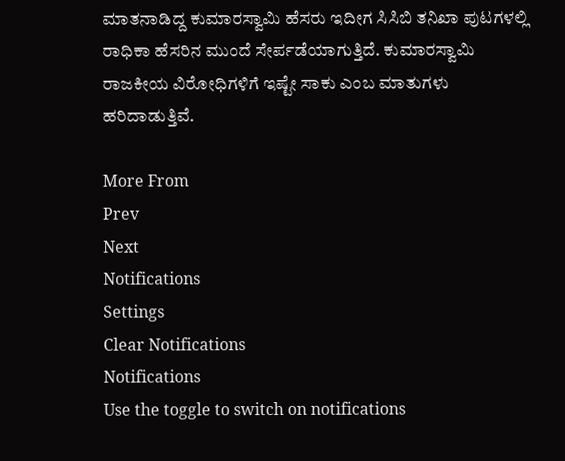ಮಾತನಾಡಿದ್ದ ಕುಮಾರಸ್ವಾಮಿ ಹೆಸರು ಇದೀಗ ಸಿಸಿಬಿ ತನಿಖಾ ಪುಟಗಳಲ್ಲಿ ರಾಧಿಕಾ ಹೆಸರಿನ ಮುಂದೆ ಸೇರ್ಪಡೆಯಾಗುತ್ತಿದೆ. ಕುಮಾರಸ್ವಾಮಿ ರಾಜಕೀಯ ವಿರೋಧಿಗಳಿಗೆ ಇಷ್ಟೇ ಸಾಕು ಎಂಬ ಮಾತುಗಳು ಹರಿದಾಡುತ್ತಿವೆ.

More From
Prev
Next
Notifications
Settings
Clear Notifications
Notifications
Use the toggle to switch on notifications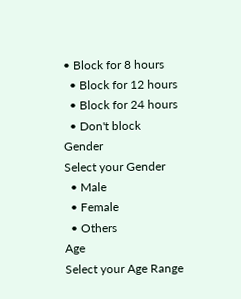• Block for 8 hours
  • Block for 12 hours
  • Block for 24 hours
  • Don't block
Gender
Select your Gender
  • Male
  • Female
  • Others
Age
Select your Age Range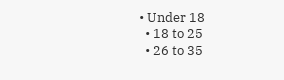• Under 18
  • 18 to 25
  • 26 to 35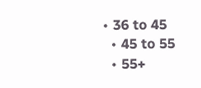• 36 to 45
  • 45 to 55
  • 55+